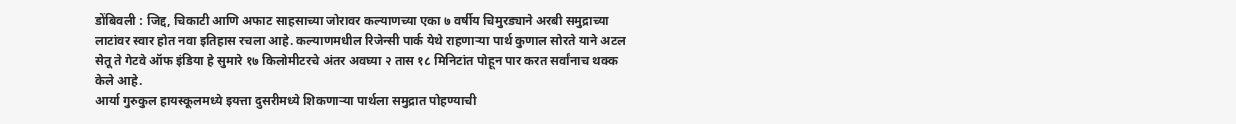डोंबिवली : जिद्द, चिकाटी आणि अफाट साहसाच्या जोरावर कल्याणच्या एका ७ वर्षीय चिमुरड्याने अरबी समुद्राच्या लाटांवर स्वार होत नवा इतिहास रचला आहे. कल्याणमधील रिजेन्सी पार्क येथे राहणाऱ्या पार्थ कुणाल सोरते याने अटल सेतू ते गेटवे ऑफ इंडिया हे सुमारे १७ किलोमीटरचे अंतर अवघ्या २ तास १८ मिनिटांत पोहून पार करत सर्वांनाच थक्क केले आहे.
आर्या गुरुकुल हायस्कूलमध्ये इयत्ता दुसरीमध्ये शिकणाऱ्या पार्थला समुद्रात पोहण्याची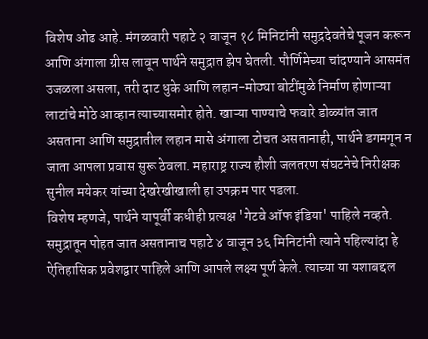विशेष ओढ आहे. मंगळवारी पहाटे २ वाजून १८ मिनिटांनी समुद्रदेवतेचे पूजन करून आणि अंगाला ग्रीस लावून पार्थने समुद्रात झेप घेतली. पौर्णिमेच्या चांदण्याने आसमंत उजळला असला, तरी दाट धुके आणि लहान-मोठ्या बोटींमुळे निर्माण होणाऱ्या लाटांचे मोठे आव्हान त्याच्यासमोर होते. खाऱ्या पाण्याचे फवारे डोळ्यांत जात असताना आणि समुद्रातील लहान मासे अंगाला टोचत असतानाही, पार्थने डगमगून न जाता आपला प्रवास सुरू ठेवला. महाराष्ट्र राज्य हौशी जलतरण संघटनेचे निरीक्षक सुनील मयेकर यांच्या देखरेखीखाली हा उपक्रम पार पडला.
विशेष म्हणजे, पार्थने यापूर्वी कधीही प्रत्यक्ष 'गेटवे ऑफ इंडिया' पाहिले नव्हते. समुद्रातून पोहत जात असतानाच पहाटे ४ वाजून ३६ मिनिटांनी त्याने पहिल्यांदा हे ऐतिहासिक प्रवेशद्वार पाहिले आणि आपले लक्ष्य पूर्ण केले. त्याच्या या यशाबद्दल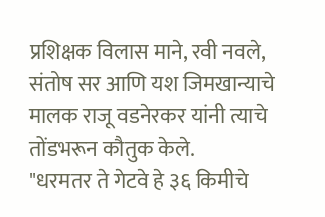प्रशिक्षक विलास माने, रवी नवले, संतोष सर आणि यश जिमखान्याचे मालक राजू वडनेरकर यांनी त्याचे तोंडभरून कौतुक केले.
"धरमतर ते गेटवे हे ३६ किमीचे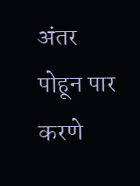अंतर पोहून पार करणे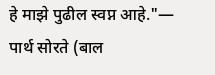हे माझे पुढील स्वप्न आहे."— पार्थ सोरते (बाल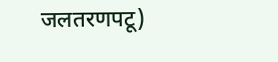जलतरणपटू)